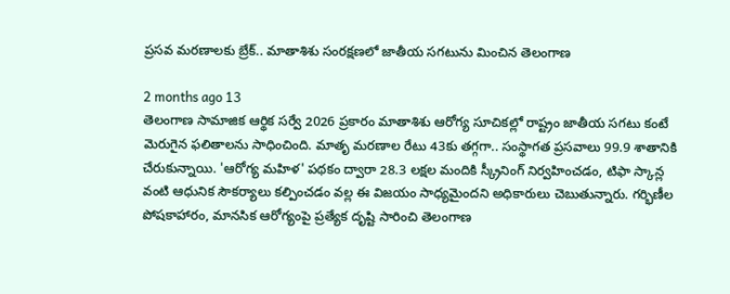ప్రసవ మరణాలకు బ్రేక్.. మాతాశిశు సంరక్షణలో జాతీయ సగటును మించిన తెలంగాణ

2 months ago 13
తెలంగాణ సామాజిక ఆర్థిక సర్వే 2026 ప్రకారం మాతాశిశు ఆరోగ్య సూచికల్లో రాష్ట్రం జాతీయ సగటు కంటే మెరుగైన ఫలితాలను సాధించింది. మాతృ మరణాల రేటు 43కు తగ్గగా.. సంస్థాగత ప్రసవాలు 99.9 శాతానికి చేరుకున్నాయి. 'ఆరోగ్య మహిళ' పథకం ద్వారా 28.3 లక్షల మందికి స్క్రీనింగ్ నిర్వహించడం, టిఫా స్కాన్ల వంటి ఆధునిక సౌకర్యాలు కల్పించడం వల్ల ఈ విజయం సాధ్యమైందని అధికారులు చెబుతున్నారు. గర్భిణీల పోషకాహారం, మానసిక ఆరోగ్యంపై ప్రత్యేక దృష్టి సారించి తెలంగాణ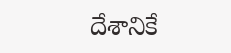దేశానికే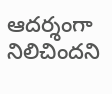ఆదర్శంగా నిలిచిందని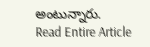అంటున్నారు.
Read Entire Article